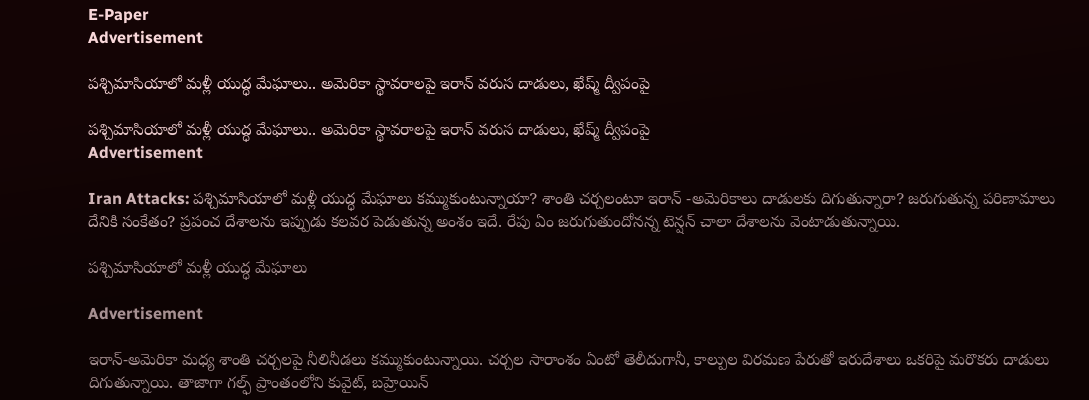E-Paper
Advertisement

పశ్చిమాసియాలో మళ్లీ యుద్ధ మేఘాలు.. అమెరికా స్థావరాలపై ఇరాన్ వరుస దాడులు, ఖేష్మ్ ద్వీపంపై

పశ్చిమాసియాలో మళ్లీ యుద్ధ మేఘాలు.. అమెరికా స్థావరాలపై ఇరాన్ వరుస దాడులు, ఖేష్మ్ ద్వీపంపై
Advertisement

Iran Attacks: పశ్చిమాసియాలో మళ్లీ యుద్ధ మేఘాలు కమ్ముకుంటున్నాయా? శాంతి చర్చలంటూ ఇరాన్ -అమెరికాలు దాడులకు దిగుతున్నారా? జరుగుతున్న పరిణామాలు దేనికి సంకేతం? ప్రపంచ దేశాలను ఇప్పుడు కలవర పెడుతున్న అంశం ఇదే. రేపు ఏం జరుగుతుందోనన్న టెన్షన్ చాలా దేశాలను వెంటాడుతున్నాయి.

పశ్చిమాసియాలో మళ్లీ యుద్ధ మేఘాలు

Advertisement

ఇరాన్-అమెరికా మధ్య శాంతి చర్చలపై నీలినీడలు కమ్ముకుంటున్నాయి. చర్చల సారాంశం ఏంటో తెలీదుగానీ, కాల్పుల విరమణ పేరుతో ఇరుదేశాలు ఒకరిపై మరొకరు దాడులు దిగుతున్నాయి. తాజాగా గల్ఫ్ ప్రాంతంలోని కువైట్‌, బహ్రెయిన్‌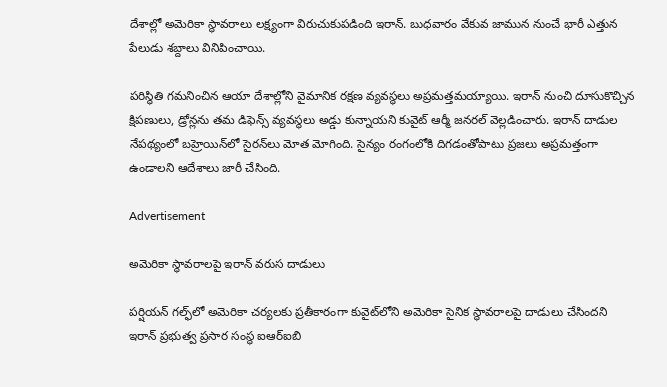దేశాల్లో అమెరికా స్థావరాలు లక్ష్యంగా విరుచుకుపడింది ఇరాన్‌. బుధవారం వేకువ జామున నుంచే భారీ ఎత్తున పేలుడు శబ్దాలు వినిపించాయి.

పరిస్థితి గమనించిన ఆయా దేశాల్లోని వైమానిక రక్షణ వ్యవస్థలు అప్రమత్తమయ్యాయి. ఇరాన్‌ నుంచి దూసుకొచ్చిన క్షిపణులు, డ్రోన్లను తమ డిఫెన్స్‌ వ్యవస్థలు అడ్డు కున్నాయని కువైట్‌ ఆర్మీ జనరల్‌ వెల్లడించారు. ఇరాన్ దాడుల నేపథ్యంలో బహ్రెయిన్‌‌లో సైరన్‌లు మోత మోగింది. సైన్యం రంగంలోకి దిగడంతోపాటు ప్రజలు అప్రమత్తంగా ఉండాలని ఆదేశాలు జారీ చేసింది.

Advertisement

అమెరికా స్థావరాలపై ఇరాన్ వరుస దాడులు

పర్షియన్ గల్ఫ్‌లో అమెరికా చర్యలకు ప్రతీకారంగా కువైట్‌లోని అమెరికా సైనిక స్థావరాలపై దాడులు చేసిందని ఇరాన్ ప్రభుత్వ ప్రసార సంస్థ ఐఆర్‌ఐబి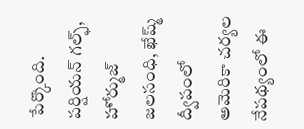పేర్కొంది. పర్షియన్ గల్ఫ్, హోర్ముజ్ జలసంధి, ఖేష్మ్ ద్వీపంలో అమెరికా చర్యల నేపథ్యంలో ఈ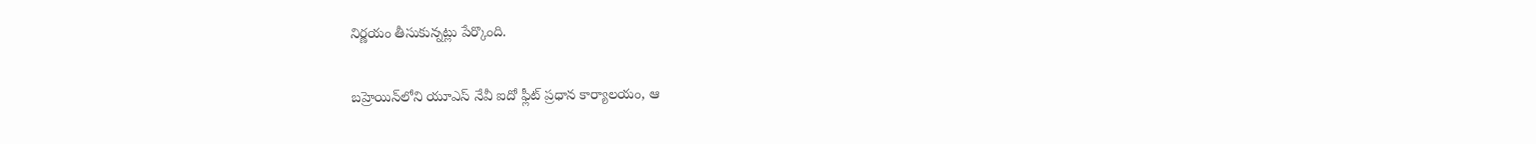నిర్ణయం తీసుకున్నట్లు పేర్కొంది.

బహ్రెయిన్‌లోని యూఎస్ నేవీ ఐదో ఫ్లీట్ ప్రధాన కార్యాలయం, ఆ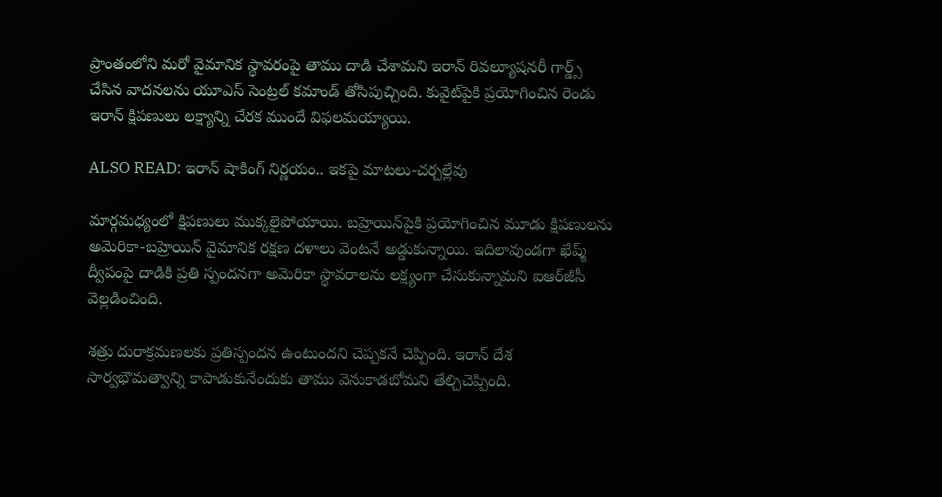ప్రాంతంలోని మరో వైమానిక స్థావరంపై తాము దాడి చేశామని ఇరాన్ రివల్యూషనరీ గార్డ్స్ చేసిన వాదనలను యూఎస్ సెంట్రల్ కమాండ్ తోసిపుచ్చింది. కువైట్‌పైకి ప్రయోగించిన రెండు ఇరాన్ క్షిపణులు లక్ష్యాన్ని చేరక ముందే విఫలమయ్యాయి.

ALSO READ: ఇరాన్ షాకింగ్ నిర్ణయం.. ఇకపై మాటలు-చర్చల్లేవు

మార్గమధ్యంలో క్షిపణులు ముక్కలైపోయాయి. బహ్రెయిన్‌పైకి ప్రయోగించిన మూడు క్షిపణులను అమెరికా-బహ్రెయిన్ వైమానిక రక్షణ దళాలు వెంటనే అడ్డుకున్నాయి. ఇదిలావుండగా ఖేష్మ్‌ ద్వీపంపై దాడికి ప్రతి స్పందనగా అమెరికా స్థావరాలను లక్ష్యంగా చేసుకున్నామని ఐఆర్‌జీసీ వెల్లడించింది.

శత్రు దురాక్రమణలకు ప్రతిస్పందన ఉంటుందని చెప్పకనే చెప్పింది. ఇరాన్‌ దేశ సార్వభౌమత్వాన్ని కాపాడుకునేందుకు తాము వెనుకాడబోమని తేల్చిచెప్పింది.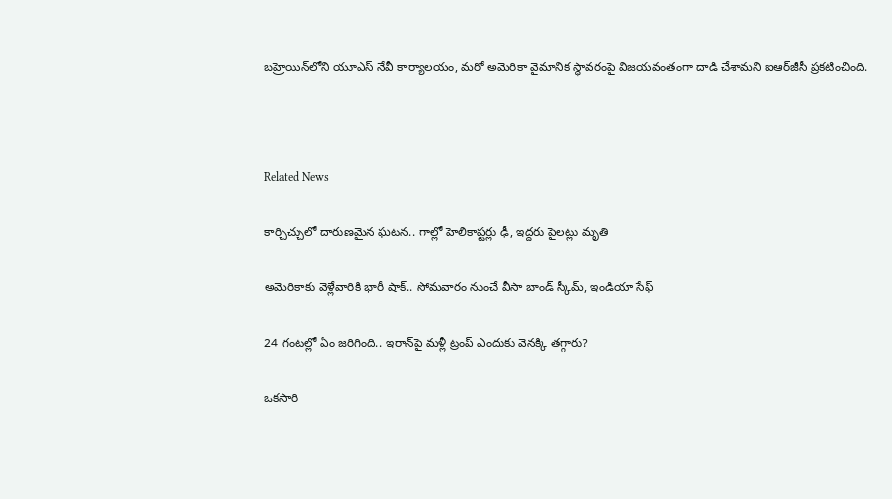బహ్రెయిన్‌లోని యూఎస్‌ నేవీ కార్యాలయం, మరో అమెరికా వైమానిక స్థావరంపై విజయవంతంగా దాడి చేశామని ఐఆర్‌జీసీ ప్రకటించింది.



Related News

కార్చిచ్చులో దారుణమైన ఘటన.. గాల్లో హెలికాప్టర్లు ఢీ, ఇద్దరు పైలట్లు మృతి

అమెరికాకు వెళ్లేవారికి భారీ షాక్.. సోమవారం నుంచే వీసా బాండ్ స్కీమ్, ఇండియా సేఫ్

24 గంటల్లో ఏం జరిగింది.. ఇరాన్‌పై మళ్లీ ట్రంప్ ఎందుకు వెనక్కి తగ్గారు?

ఒకసారి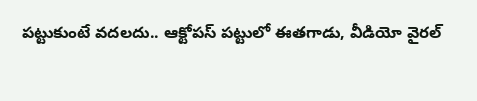పట్టుకుంటే వదలదు.. ఆక్టోపస్ పట్టులో ఈతగాడు, వీడియో వైరల్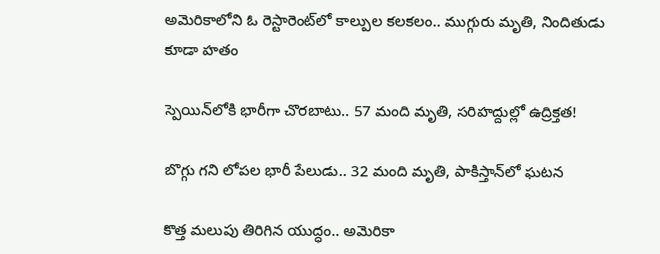అమెరికాలోని ఓ రెస్టారెంట్‌లో కాల్పుల కలకలం.. ముగ్గురు మృతి, నిందితుడు కూడా హతం

స్పెయిన్‌లోకి భారీగా చొరబాటు.. 57 మంది మృతి, సరిహద్దుల్లో ఉద్రిక్తత!

బొగ్గు గని లోపల భారీ పేలుడు.. 32 మంది మృతి, పాకిస్తాన్‌లో ఘటన

కొత్త మలుపు తిరిగిన యుద్ధం.. అమెరికా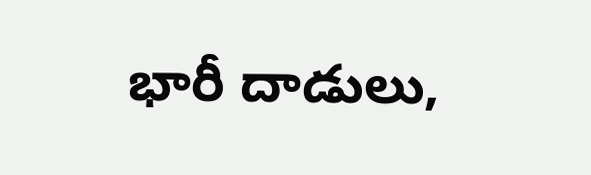భారీ దాడులు,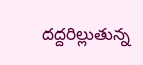దద్దరిల్లుతున్న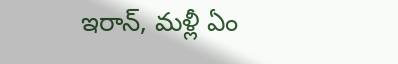ఇరాన్‌, మళ్లీ ఏం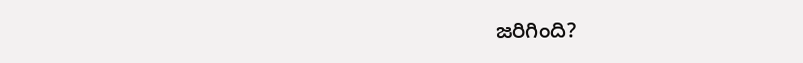జరిగింది?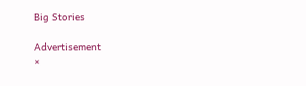Big Stories

Advertisement
×